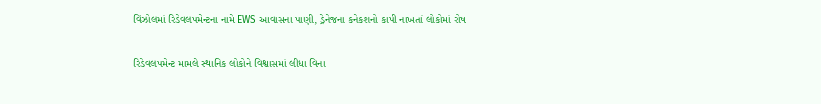વિંઝોલમાં રિડેવલપમેન્ટના નામે EWS આવાસના પાણી, ડ્રેનેજના કનેકશનો કાપી નાખતાં લોકોમાં રોષ

રિડેવલપમેન્ટ મામલે સ્થાનિક લોકોને વિશ્વાસમાં લીધા વિના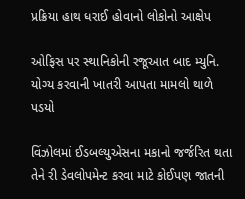પ્રક્રિયા હાથ ધરાઈ હોવાનો લોકોનો આક્ષેપ

ઓફિસ પર સ્થાનિકોની રજૂઆત બાદ મ્યુનિ. યોગ્ય કરવાની ખાતરી આપતા મામલો થાળે પડયો

વિંઝોલમાં ઈડબલ્યુએસના મકાનો જર્જરિત થતા તેને રી ડેવલોપમેન્ટ કરવા માટે કોઈપણ જાતની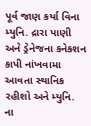પૂર્વ જાણ કર્યા વિના મ્યુનિ. દ્રારા પાણી અને ડ્રેનેજના કનેકશન કાપી નાંખવામા આવતા સ્થાનિક રહીશો અને મ્યુનિ. ના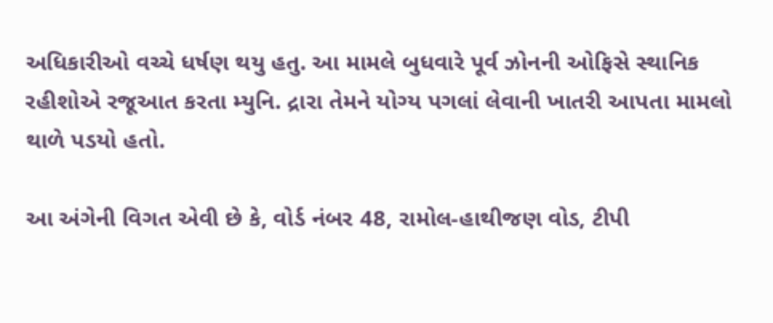અધિકારીઓ વચ્ચે ધર્ષણ થયુ હતુ. આ મામલે બુધવારે પૂર્વ ઝોનની ઓફિસે સ્થાનિક રહીશોએ રજૂઆત કરતા મ્યુનિ. દ્રારા તેમને યોગ્ય પગલાં લેવાની ખાતરી આપતા મામલો થાળે પડયો હતો.

આ અંગેની વિગત એવી છે કે, વોર્ડ નંબર 48, રામોલ-હાથીજણ વોડ, ટીપી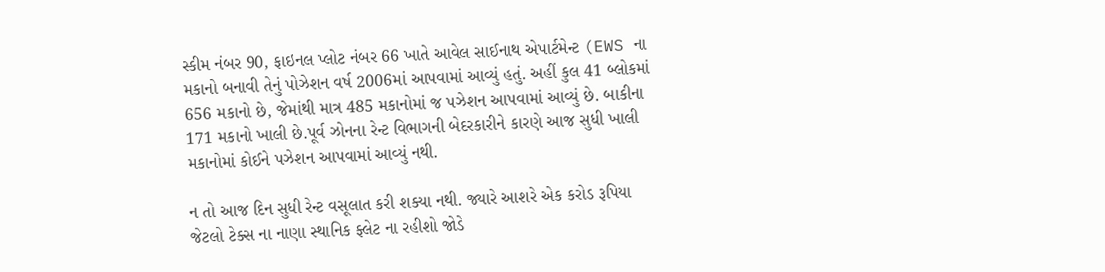સ્કીમ નંબર 90, ફાઇનલ પ્લોટ નંબર 66 ખાતે આવેલ સાઈનાથ એપાર્ટમેન્ટ (EWS ના મકાનો બનાવી તેનું પોઝેશન વર્ષ 2006માં આપવામાં આવ્યું હતું. અહીં કુલ 41 બ્લોકમાં 656 મકાનો છે, જેમાંથી માત્ર 485 મકાનોમાં જ પઝેશન આપવામાં આવ્યું છે. બાકીના 171 મકાનો ખાલી છે.પૂર્વ ઝોનના રેન્ટ વિભાગની બેદરકારીને કારણે આજ સુધી ખાલી મકાનોમાં કોઈને પઝેશન આપવામાં આવ્યું નથી.

ન તો આજ દિન સુધી રેન્ટ વસૂલાત કરી શક્યા નથી. જ્યારે આશરે એક કરોડ રૂપિયા જેટલો ટેક્સ ના નાણા સ્થાનિક ફ્લેટ ના રહીશો જોડે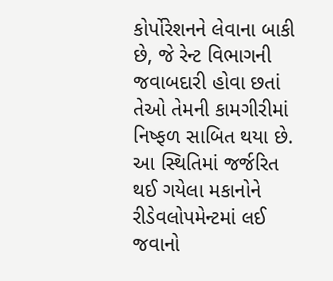કોર્પોરેશનને લેવાના બાકી છે, જે રેન્ટ વિભાગની જવાબદારી હોવા છતાં તેઓ તેમની કામગીરીમાં નિષ્ફળ સાબિત થયા છે. આ સ્થિતિમાં જર્જરિત થઈ ગયેલા મકાનોને રીડેવલોપમેન્ટમાં લઈ જવાનો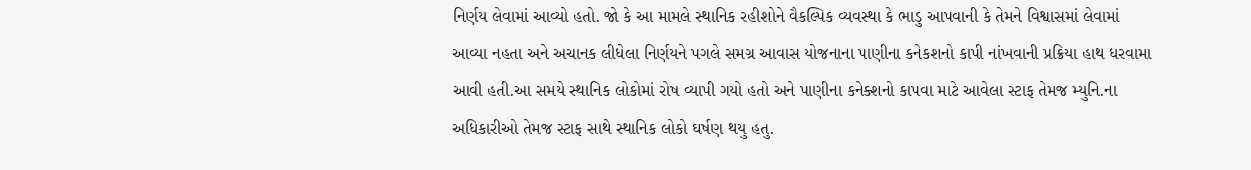નિર્ણય લેવામાં આવ્યો હતો. જો કે આ મામલે સ્થાનિક રહીશોને વૈકલ્પિક વ્યવસ્થા કે ભાડુ આપવાની કે તેમને વિશ્વાસમાં લેવામાં આવ્યા નહતા અને અચાનક લીધેલા નિર્ણયને પગલે સમગ્ર આવાસ યોજનાના પાણીના કનેકશનો કાપી નાંખવાની પ્રક્રિયા હાથ ધરવામા આવી હતી.આ સમયે સ્થાનિક લોકોમાં રોષ વ્યાપી ગયો હતો અને પાણીના કનેક્શનો કાપવા માટે આવેલા સ્ટાફ તેમજ મ્યુનિ.ના અધિકારીઓ તેમજ સ્ટાફ સાથે સ્થાનિક લોકો ઘર્ષણ થયુ હતુ.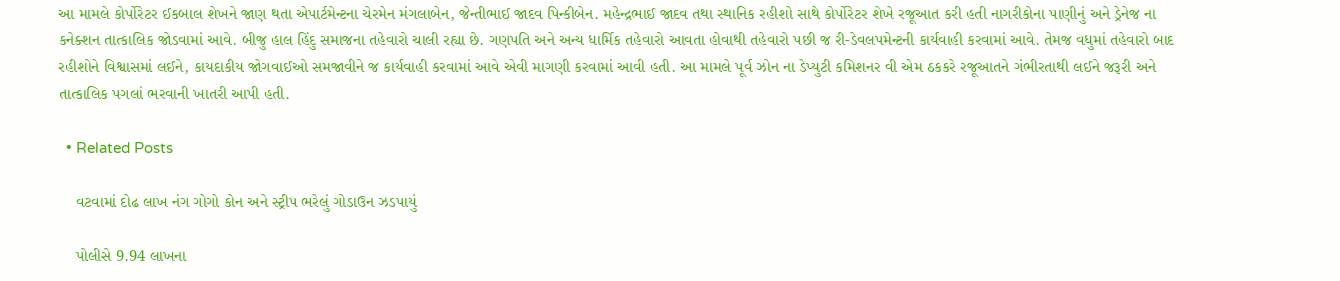આ મામલે કોર્પોરેટર ઈકબાલ શેખને જાણ થતા એપાર્ટમેન્ટના ચેરમેન મંગલાબેન, જેન્તીભાઈ જાદવ પિન્કીબેન. મહેન્દ્રભાઈ જાદવ તથા સ્થાનિક રહીશો સાથે કોર્પોરેટર શેખે રજૂઆત કરી હતી નાગરીકોના પાણીનું અને ડ્રેનેજ ના કનેક્શન તાત્કાલિક જોડવામાં આવે. બીજુ હાલ હિંદુ સમાજના તહેવારો ચાલી રહ્યા છે. ગણપતિ અને અન્ય ધાર્મિક તહેવારો આવતા હોવાથી તહેવારો પછી જ રી-ડેવલપમેન્ટની કાર્યવાહી કરવામાં આવે. તેમજ વધુમાં તહેવારો બાદ રહીશોને વિશ્વાસમાં લઈને, કાયદાકીય જોગવાઈઓ સમજાવીને જ કાર્યવાહી કરવામાં આવે એવી માગણી કરવામાં આવી હતી. આ મામલે પૂર્વ ઝોન ના ડેપ્યુટી કમિશનર વી એમ ઠકકરે રજૂઆતને ગંભીરતાથી લઈને જરૂરી અને તાત્કાલિક પગલાં ભરવાની ખાતરી આપી હતી.

  • Related Posts

    વટવામાં દોઢ લાખ નંગ ગોગો કોન અને સ્ટ્રીપ ભરેલું ગોડાઉન ઝડપાયું

    પોલીસે 9.94 લાખના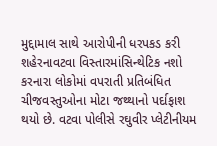મુદ્દામાલ સાથે આરોપીની ધરપકડ કરી શહેરનાવટવા વિસ્તારમાંસિન્થેટિક નશો કરનારા લોકોમાં વપરાતી પ્રતિબંધિત ચીજવસ્તુઓના મોટા જથ્થાનો પર્દાફાશ થયો છે. વટવા પોલીસે રઘુવીર પ્લેટીનીયમ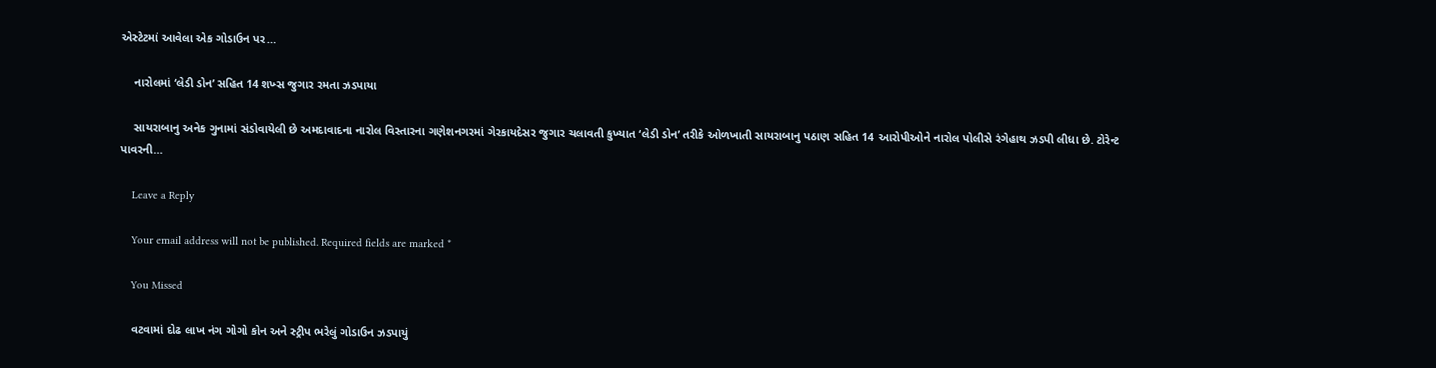એસ્ટેટમાં આવેલા એક ગોડાઉન પર…

    નારોલમાં ‘લેડી ડોન’ સહિત 14 શખ્સ જુગાર રમતા ઝડપાયા

    સાયરાબાનુ અનેક ગુનામાં સંડોવાયેલી છે અમદાવાદના નારોલ વિસ્તારના ગણેશનગરમાં ગેરકાયદેસર જુગાર ચલાવતી કુખ્યાત ‘લેડી ડોન’ તરીકે ઓળખાતી સાયરાબાનુ પઠાણ સહિત 14 આરોપીઓને નારોલ પોલીસે રંગેહાથ ઝડપી લીધા છે. ટોરેન્ટ પાવરની…

    Leave a Reply

    Your email address will not be published. Required fields are marked *

    You Missed

    વટવામાં દોઢ લાખ નંગ ગોગો કોન અને સ્ટ્રીપ ભરેલું ગોડાઉન ઝડપાયું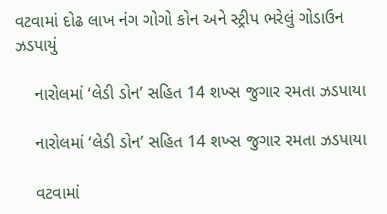વટવામાં દોઢ લાખ નંગ ગોગો કોન અને સ્ટ્રીપ ભરેલું ગોડાઉન ઝડપાયું

    નારોલમાં ‘લેડી ડોન’ સહિત 14 શખ્સ જુગાર રમતા ઝડપાયા

    નારોલમાં ‘લેડી ડોન’ સહિત 14 શખ્સ જુગાર રમતા ઝડપાયા

    વટવામાં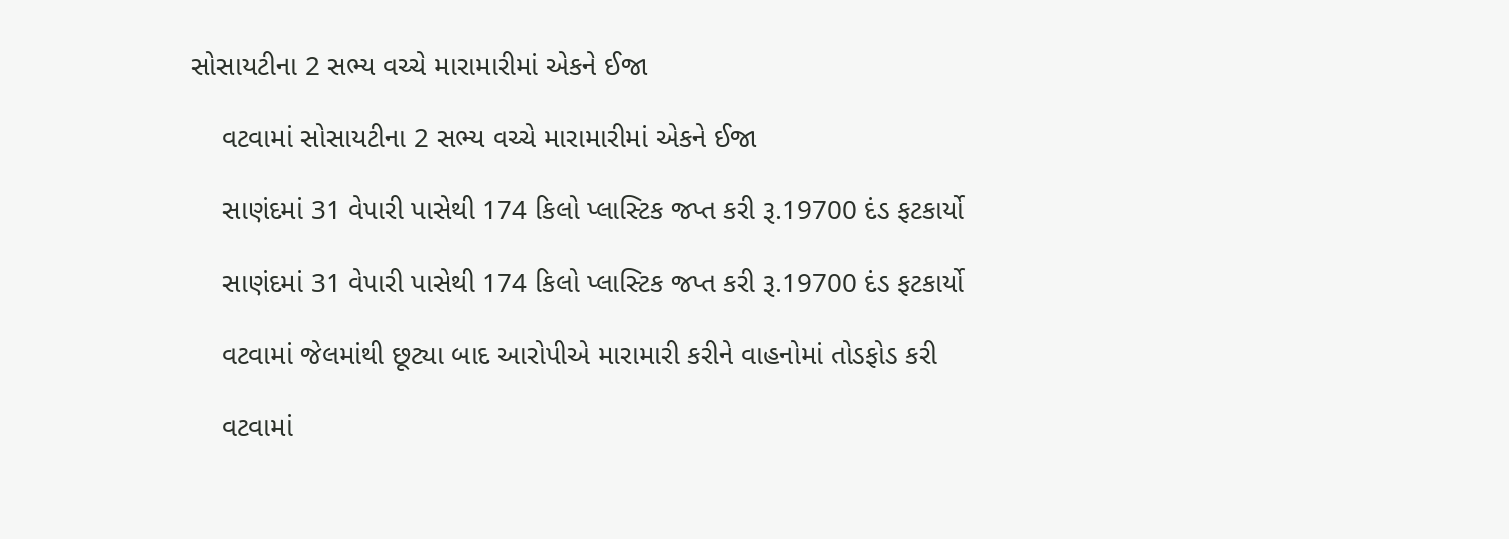સોસાયટીના 2 સભ્ય વચ્ચે મારામારીમાં એકને ઈજા

    વટવામાં સોસાયટીના 2 સભ્ય વચ્ચે મારામારીમાં એકને ઈજા

    સાણંદમાં 31 વેપારી પાસેથી 174 કિલો પ્લાસ્ટિક જપ્ત કરી રૂ.19700 દંડ ફટકાર્યો

    સાણંદમાં 31 વેપારી પાસેથી 174 કિલો પ્લાસ્ટિક જપ્ત કરી રૂ.19700 દંડ ફટકાર્યો

    વટવામાં જેલમાંથી છૂટ્યા બાદ આરોપીએ મારામારી કરીને વાહનોમાં તોડફોડ કરી

    વટવામાં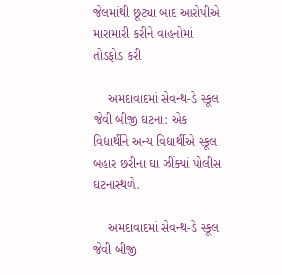જેલમાંથી છૂટ્યા બાદ આરોપીએ મારામારી કરીને વાહનોમાં તોડફોડ કરી

    અમદાવાદમાં સેવન્થ-ડે સ્કૂલ જેવી બીજી ઘટના: એક વિદ્યાર્થીને અન્ય વિદ્યાર્થીએ સ્કૂલ બહાર છરીના ઘા ઝીંક્યાં પોલીસ ઘટનાસ્થળે.

    અમદાવાદમાં સેવન્થ-ડે સ્કૂલ જેવી બીજી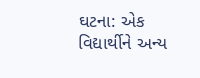ઘટના: એક વિદ્યાર્થીને અન્ય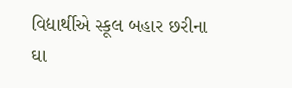વિદ્યાર્થીએ સ્કૂલ બહાર છરીના ઘા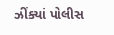ઝીંક્યાં પોલીસ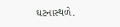ઘટનાસ્થળે.